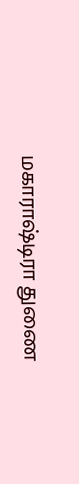மகாராஷ்டிரா துணை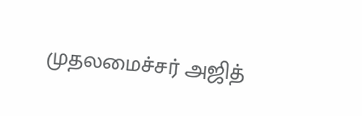முதலமைச்சர் அஜித்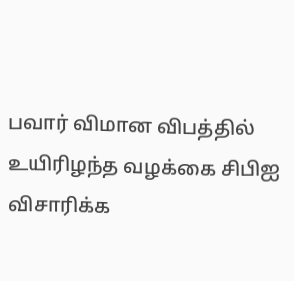பவார் விமான விபத்தில் உயிரிழந்த வழக்கை சிபிஐ விசாரிக்க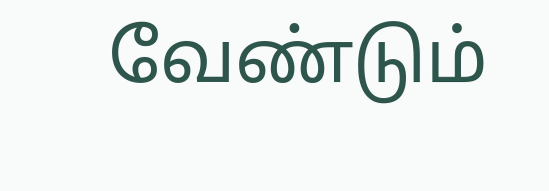வேண்டும்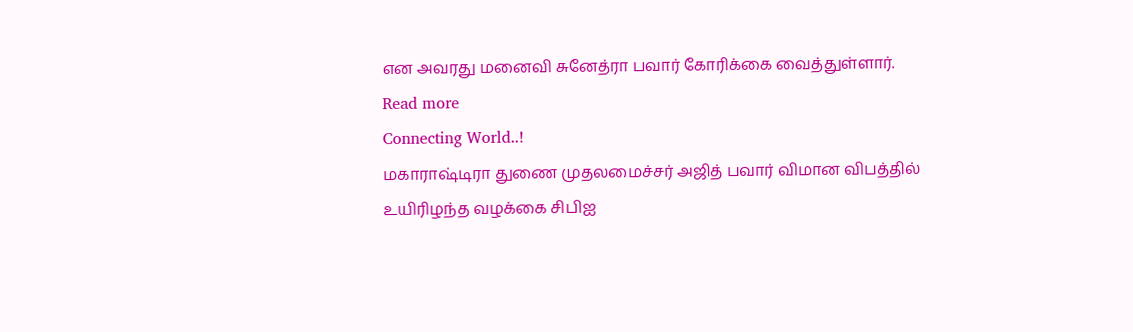என அவரது மனைவி சுனேத்ரா பவார் கோரிக்கை வைத்துள்ளார்.
Read more
Connecting World..!
மகாராஷ்டிரா துணை முதலமைச்சர் அஜித் பவார் விமான விபத்தில் உயிரிழந்த வழக்கை சிபிஐ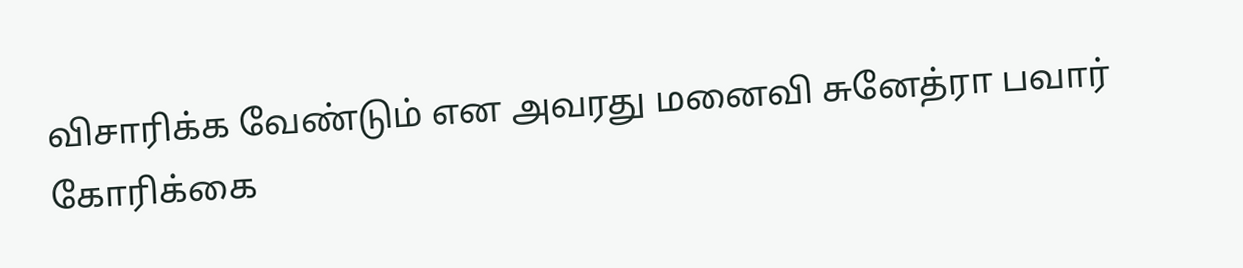விசாரிக்க வேண்டும் என அவரது மனைவி சுனேத்ரா பவார் கோரிக்கை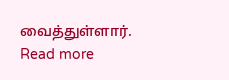வைத்துள்ளார்.
Read more